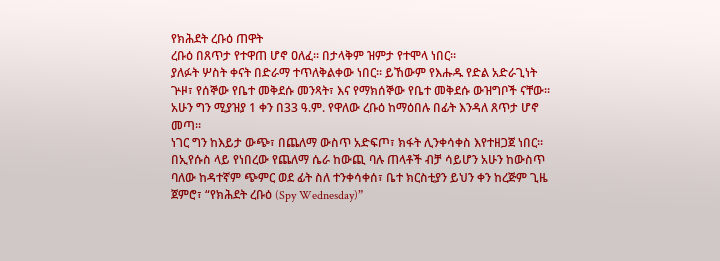የክሕደት ረቡዕ ጠዋት
ረቡዕ በጸጥታ የተዋጠ ሆኖ ዐለፈ። በታላቅም ዝምታ የተሞላ ነበር።
ያለፉት ሦስት ቀናት በድራማ ተጥለቅልቀው ነበር። ይኸውም የእሑዱ የድል አድራጊነት ጕዞ፣ የሰኞው የቤተ መቅደሱ መንጻት፣ እና የማክሰኞው የቤተ መቅደሱ ውዝግቦች ናቸው። አሁን ግን ሚያዝያ 1 ቀን በ33 ዓ.ም. የዋለው ረቡዕ ከማዕበሉ በፊት እንዳለ ጸጥታ ሆኖ መጣ።
ነገር ግን ከእይታ ውጭ፣ በጨለማ ውስጥ አድፍጦ፣ ክፋት ሊንቀሳቀስ እየተዘጋጀ ነበር። በኢየሱስ ላይ የነበረው የጨለማ ሴራ ከውጪ ባሉ ጠላቶች ብቻ ሳይሆን አሁን ከውስጥ ባለው ከዳተኛም ጭምር ወደ ፊት ስለ ተንቀሳቀሰ፣ ቤተ ክርስቲያን ይህን ቀን ከረጅም ጊዜ ጀምሮ፣ “የክሕደት ረቡዕ (Spy Wednesday)”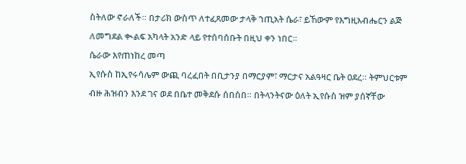ስትለው ኖራለች። በታሪክ ውስጥ ለተፈጸመው ታላቅ ኀጢአት ሴራ፣ ይኸውም የእግዚአብሔርን ልጅ ለመግደል ቊልፍ አካላት አንድ ላይ የተሰባሰቡት በዚህ ቀን ነበር።
ሴራው እየጠነከረ መጣ
ኢየሱስ ከኢየሩሳሌም ውጪ ባረፈበት በቢታንያ በማርያም፣ ማርታና አልዓዛር ቤት ዐደረ። ትምህርቱም ብዙ ሕዝብን እንደ ገና ወደ በቤተ መቅደሱ ሰበሰበ። በትላንትናው ዕለት ኢየሱስ ዝም ያሰኛቸው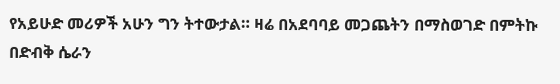የአይሁድ መሪዎች አሁን ግን ትተውታል። ዛሬ በአደባባይ መጋጨትን በማስወገድ በምትኩ በድብቅ ሴራን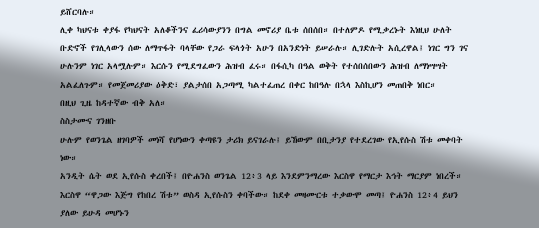ይሸርባሉ።
ሊቀ ካህናቱ ቀያፋ የካህናት አለቆችንና ፈሪሳውያንን በግል መኖሪያ ቤቱ ሰበሰበ። በተለምዶ የሚቃረኑት እነዚህ ሁለት ቡድኖች የገሊላውን ሰው ለማጥፋት ባላቸው የጋራ ፍላጎት አሁን በአንድነት ይሠራሉ። ሊገድሉት አሲረዋል፤ ነገር ግን ገና ሁሉንም ነገር አላሟሉም። እርሱን የሚደግፈውን ሕዝብ ፈሩ። በፋሲካ በዓል ወቅት የተሰበሰበውን ሕዝብ ለማነሣሣት አልፈለጉም። የመጀመሪያው ዕቅድ፣ ያልታሰበ አጋጣሚ ካልተፈጠረ በቀር ከበዓሉ በኋላ እስኪሆን መጠበቅ ነበር።
በዚህ ጊዜ ከዳተኛው ብቅ አለ።
ስስታሙና ገንዘቡ
ሁሉም የወንጌል ዘገባዎች መነሻ የሆነውን ቀጣዩን ታሪክ ይናገራሉ፤ ይኸውም በቢታንያ የተደረገው የኢየሱስ ሽቱ መቀባት ነው።
አንዲት ሴት ወደ ኢየሱስ ቀረበች፤ በዮሐንስ ወንጌል 12፥3 ላይ እንደምንማረው እርስዋ የማርታ እኅት ማርያም ነበረች። እርስዋ “ዋጋው እጅግ የከበረ ሽቱ” ወስዳ ኢየሱስን ቀባችው። ከደቀ መዛሙርቱ ተቃውሞ መጣ፤ ዮሐንስ 12፥4 ይህን ያለው ይሁዳ መሆኑን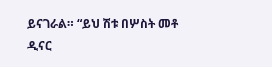ይናገራል። “ይህ ሽቱ በሦስት መቶ ዲናር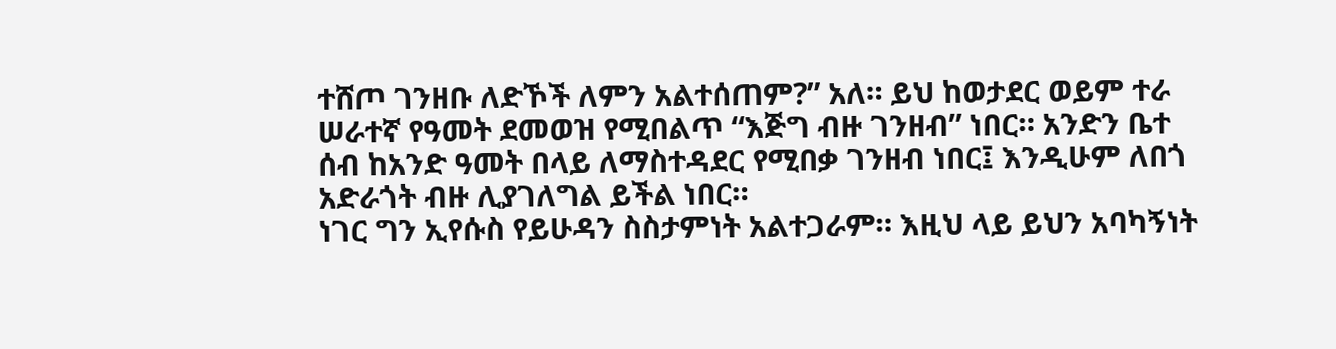ተሸጦ ገንዘቡ ለድኾች ለምን አልተሰጠም?” አለ። ይህ ከወታደር ወይም ተራ ሠራተኛ የዓመት ደመወዝ የሚበልጥ “እጅግ ብዙ ገንዘብ” ነበር። አንድን ቤተ ሰብ ከአንድ ዓመት በላይ ለማስተዳደር የሚበቃ ገንዘብ ነበር፤ እንዲሁም ለበጎ አድራጎት ብዙ ሊያገለግል ይችል ነበር።
ነገር ግን ኢየሱስ የይሁዳን ስስታምነት አልተጋራም። እዚህ ላይ ይህን አባካኝነት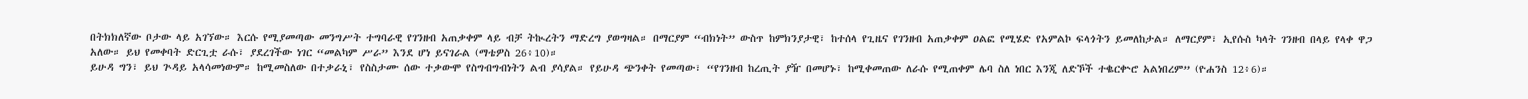በትክክለኛው ቦታው ላይ አገኘው። እርሱ የሚያመጣው መንግሥት ተግባራዊ የገንዘብ አጠቃቀም ላይ ብቻ ትኲረትን ማድረግ ያወግዛል። በማርያም “ብክነት” ውስጥ ከምክንያታዊ፣ ከተሰላ የጊዜና የገንዘብ አጠቃቀም ዐልፎ የሚሄድ የአምልኮ ፍላጎትን ይመለከታል። ለማርያም፣ ኢየሱስ ካላት ገንዘብ በላይ የላቀ ዋጋ አለው። ይህ የመቀባት ድርጊቷ ራሱ፣ ያደረገችው ነገር “መልካም ሥራ” እንደ ሆነ ይናገራል (ማቴዎስ 26፥10)።
ይሁዳ ግን፣ ይህ ጕዳይ አላሳመነውም። ከሚመስለው በተቃራኒ፣ የስስታሙ ሰው ተቃውሞ የስግብግብነትን ልብ ያሳያል። የይሁዳ ጭንቀት የመጣው፣ “የገንዘብ ከረጢት ያዥ በመሆኑ፣ ከሚቀመጠው ለራሱ የሚጠቀም ሌባ ስለ ነበር እንጂ ለድኾች ተቈርቍሮ አልነበረም” (ዮሐንስ 12፥6)።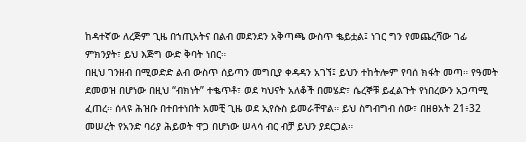ከዳተኛው ለረጅም ጊዜ በኀጢአትና በልብ መደንደን አቅጣጫ ውስጥ ቈይቷል፤ ነገር ግን የመጨረሻው ገፊ ምክንያት፣ ይህ እጅግ ውድ ቅባት ነበር።
በዚህ ገንዘብ በሚወድድ ልብ ውስጥ ሰይጣን መግቢያ ቀዳዳን አገኘ፤ ይህን ተከትሎም የባሰ ክፋት መጣ። የዓመት ደመወዝ በሆነው በዚህ “ብክነት” ተቈጥቶ፣ ወደ ካህናት አለቆች በመሄድ፣ ሴረኞቹ ይፈልጉት የነበረውን አጋጣሚ ፈጠረ። ሰላዩ ሕዝቡ በተበተነበት አመቺ ጊዜ ወደ ኢየሱስ ይመራቸዋል። ይህ ስግብግብ ሰው፣ በዘፀአት 21፥32 መሠረት የአንድ ባሪያ ሕይወት ዋጋ በሆነው ሠላሳ ብር ብቻ ይህን ያደርጋል።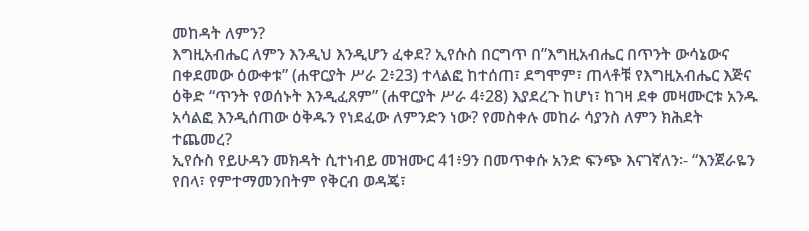መከዳት ለምን?
እግዚአብሔር ለምን እንዲህ እንዲሆን ፈቀደ? ኢየሱስ በርግጥ በ”እግዚአብሔር በጥንት ውሳኔውና በቀደመው ዕውቀቱ” (ሐዋርያት ሥራ 2፥23) ተላልፎ ከተሰጠ፣ ደግሞም፣ ጠላቶቹ የእግዚአብሔር እጅና ዕቅድ “ጥንት የወሰኑት እንዲፈጸም” (ሐዋርያት ሥራ 4፥28) እያደረጉ ከሆነ፣ ከገዛ ደቀ መዛሙርቱ አንዱ አሳልፎ እንዲሰጠው ዕቅዱን የነደፈው ለምንድን ነው? የመስቀሉ መከራ ሳያንስ ለምን ክሕደት ተጨመረ?
ኢየሱስ የይሁዳን መክዳት ሲተነብይ መዝሙር 41፥9ን በመጥቀሱ አንድ ፍንጭ እናገኛለን፡- “እንጀራዬን የበላ፣ የምተማመንበትም የቅርብ ወዳጄ፣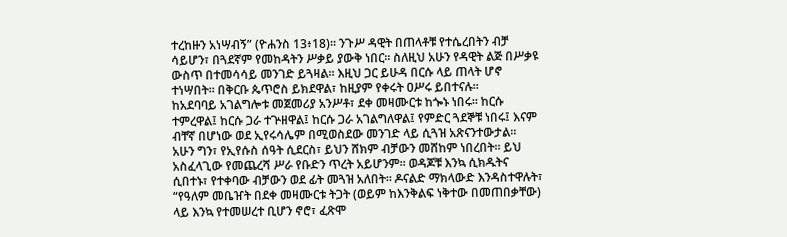ተረከዙን አነሣብኝ” (ዮሐንስ 13፥18)። ንጉሥ ዳዊት በጠላቶቹ የተሴረበትን ብቻ ሳይሆን፣ በጓደኛም የመከዳትን ሥቃይ ያውቅ ነበር። ስለዚህ አሁን የዳዊት ልጅ በሥቃዩ ውስጥ በተመሳሳይ መንገድ ይጓዛል። እዚህ ጋር ይሁዳ በርሱ ላይ ጠላት ሆኖ ተነሣበት። በቅርቡ ጴጥሮስ ይክደዋል፣ ከዚያም የቀሩት ዐሥሩ ይበተናሉ።
ከአደባባይ አገልግሎቱ መጀመሪያ አንሥቶ፣ ደቀ መዛሙርቱ ከጐኑ ነበሩ። ከርሱ ተምረዋል፤ ከርሱ ጋራ ተጕዘዋል፤ ከርሱ ጋራ አገልግለዋል፤ የምድር ጓደኞቹ ነበሩ፤ እናም ብቸኛ በሆነው ወደ ኢየሩሳሌም በሚወስደው መንገድ ላይ ሲጓዝ አጽናንተውታል።
አሁን ግን፣ የኢየሱስ ሰዓት ሲደርስ፣ ይህን ሸክም ብቻውን መሸከም ነበረበት። ይህ አስፈላጊው የመጨረሻ ሥራ የቡድን ጥረት አይሆንም። ወዳጆቹ እንኳ ሲክዱትና ሲበተኑ፣ የተቀባው ብቻውን ወደ ፊት መጓዝ አለበት። ዶናልድ ማክላውድ እንዳስተዋሉት፣ “የዓለም መቤዠት በደቀ መዛሙርቱ ትጋት (ወይም ከእንቅልፍ ነቅተው በመጠበቃቸው) ላይ እንኳ የተመሠረተ ቢሆን ኖሮ፣ ፈጽሞ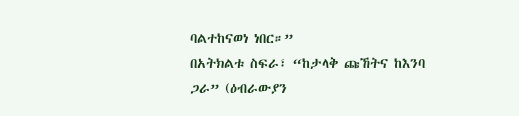ባልተከናወነ ነበር።”
በአትክልቱ ስፍራ፣ “ከታላቅ ጩኸትና ከእንባ ጋራ” (ዕብራውያን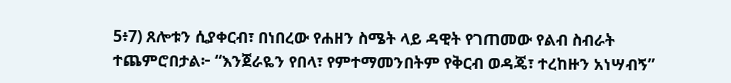5፥7) ጸሎቱን ሲያቀርብ፣ በነበረው የሐዘን ስሜት ላይ ዳዊት የገጠመው የልብ ስብራት ተጨምሮበታል፦ “እንጀራዬን የበላ፣ የምተማመንበትም የቅርብ ወዳጄ፣ ተረከዙን አነሣብኝ”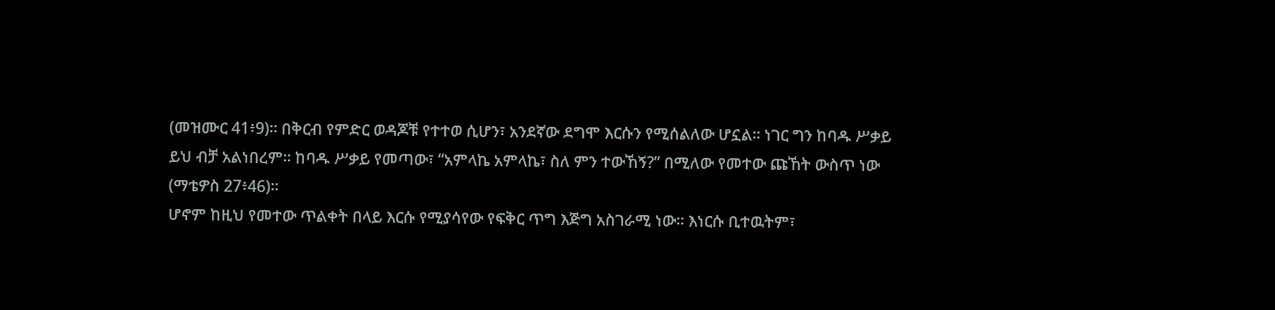(መዝሙር 41፥9)። በቅርብ የምድር ወዳጆቹ የተተወ ሲሆን፣ አንደኛው ደግሞ እርሱን የሚሰልለው ሆኗል። ነገር ግን ከባዱ ሥቃይ ይህ ብቻ አልነበረም። ከባዱ ሥቃይ የመጣው፣ “አምላኬ አምላኬ፣ ስለ ምን ተውኸኝ?” በሚለው የመተው ጩኸት ውስጥ ነው (ማቴዎስ 27፥46)።
ሆኖም ከዚህ የመተው ጥልቀት በላይ እርሱ የሚያሳየው የፍቅር ጥግ እጅግ አስገራሚ ነው። እነርሱ ቢተዉትም፣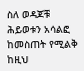ስለ ወዳጆቹ ሕይወቱን አሳልፎ ከመስጠት የሚልቅ ከዚህ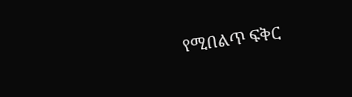የሚበልጥ ፍቅር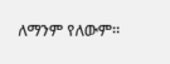ለማንም የለውም።